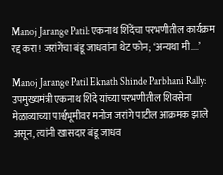Manoj Jarange Patil: एकनाथ शिंदेंचा परभणीतील कार्यक्रम रद्द करा! जरांगेंचा बंडू जाधवांना थेट फोन; ‘अन्यथा मी....’

Manoj Jarange Patil Eknath Shinde Parbhani Rally: उपमुख्यमंत्री एकनाथ शिंदे यांच्या परभणीतील शिवसेना मेळाव्याच्या पार्श्वभूमीवर मनोज जरांगे पाटील आक्रमक झाले असून, त्यांनी खासदार बंडू जाधव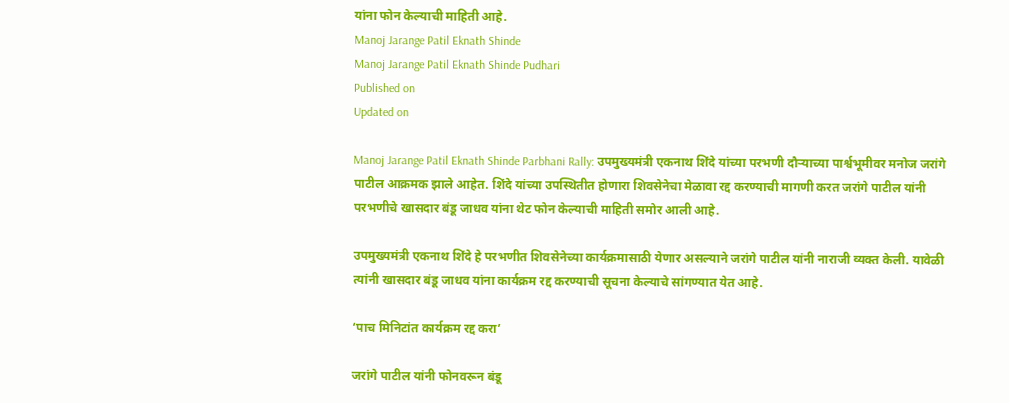यांना फोन केल्याची माहिती आहे.
Manoj Jarange Patil Eknath Shinde
Manoj Jarange Patil Eknath Shinde Pudhari
Published on
Updated on

Manoj Jarange Patil Eknath Shinde Parbhani Rally: उपमुख्यमंत्री एकनाथ शिंदे यांच्या परभणी दौऱ्याच्या पार्श्वभूमीवर मनोज जरांगे पाटील आक्रमक झाले आहेत. शिंदे यांच्या उपस्थितीत होणारा शिवसेनेचा मेळावा रद्द करण्याची मागणी करत जरांगे पाटील यांनी परभणीचे खासदार बंडू जाधव यांना थेट फोन केल्याची माहिती समोर आली आहे.

उपमुख्यमंत्री एकनाथ शिंदे हे परभणीत शिवसेनेच्या कार्यक्रमासाठी येणार असल्याने जरांगे पाटील यांनी नाराजी व्यक्त केली. यावेळी त्यांनी खासदार बंडू जाधव यांना कार्यक्रम रद्द करण्याची सूचना केल्याचे सांगण्यात येत आहे.

‘पाच मिनिटांत कार्यक्रम रद्द करा’

जरांगे पाटील यांनी फोनवरून बंडू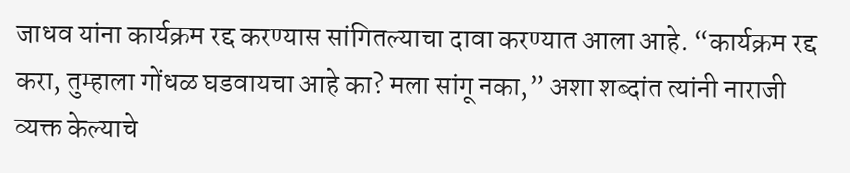जाधव यांना कार्यक्रम रद्द करण्यास सांगितल्याचा दावा करण्यात आला आहे. “कार्यक्रम रद्द करा, तुम्हाला गोंधळ घडवायचा आहे का? मला सांगू नका,” अशा शब्दांत त्यांनी नाराजी व्यक्त केल्याचे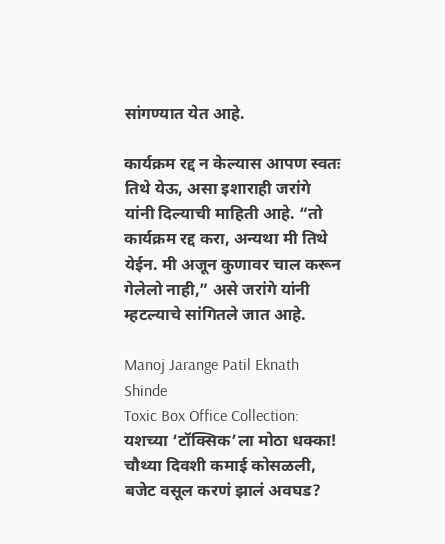सांगण्यात येत आहे.

कार्यक्रम रद्द न केल्यास आपण स्वतः तिथे येऊ, असा इशाराही जरांगे यांनी दिल्याची माहिती आहे. “तो कार्यक्रम रद्द करा, अन्यथा मी तिथे येईन. मी अजून कुणावर चाल करून गेलेलो नाही,” असे जरांगे यांनी म्हटल्याचे सांगितले जात आहे.

Manoj Jarange Patil Eknath Shinde
Toxic Box Office Collection: यशच्या ‘टॉक्सिक’ला मोठा धक्का! चौथ्या दिवशी कमाई कोसळली, बजेट वसूल करणं झालं अवघड?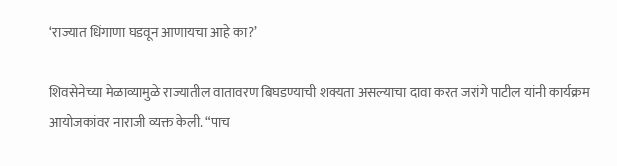‘राज्यात धिंगाणा घडवून आणायचा आहे का?’

शिवसेनेच्या मेळाव्यामुळे राज्यातील वातावरण बिघडण्याची शक्यता असल्याचा दावा करत जरांगे पाटील यांनी कार्यक्रम आयोजकांवर नाराजी व्यक्त केली. “पाच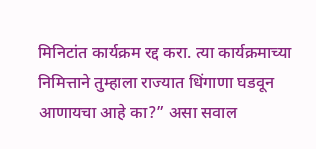मिनिटांत कार्यक्रम रद्द करा. त्या कार्यक्रमाच्या निमित्ताने तुम्हाला राज्यात धिंगाणा घडवून आणायचा आहे का?” असा सवाल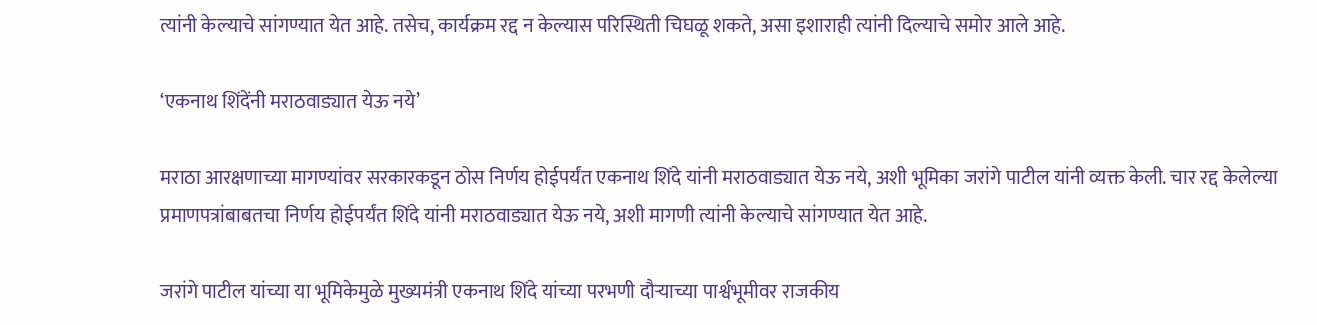त्यांनी केल्याचे सांगण्यात येत आहे. तसेच, कार्यक्रम रद्द न केल्यास परिस्थिती चिघळू शकते, असा इशाराही त्यांनी दिल्याचे समोर आले आहे.

‘एकनाथ शिंदेंनी मराठवाड्यात येऊ नये’

मराठा आरक्षणाच्या मागण्यांवर सरकारकडून ठोस निर्णय होईपर्यंत एकनाथ शिंदे यांनी मराठवाड्यात येऊ नये, अशी भूमिका जरांगे पाटील यांनी व्यक्त केली. चार रद्द केलेल्या प्रमाणपत्रांबाबतचा निर्णय होईपर्यंत शिंदे यांनी मराठवाड्यात येऊ नये, अशी मागणी त्यांनी केल्याचे सांगण्यात येत आहे.

जरांगे पाटील यांच्या या भूमिकेमुळे मुख्यमंत्री एकनाथ शिंदे यांच्या परभणी दौऱ्याच्या पार्श्वभूमीवर राजकीय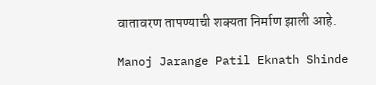वातावरण तापण्याची शक्यता निर्माण झाली आहे.

Manoj Jarange Patil Eknath Shinde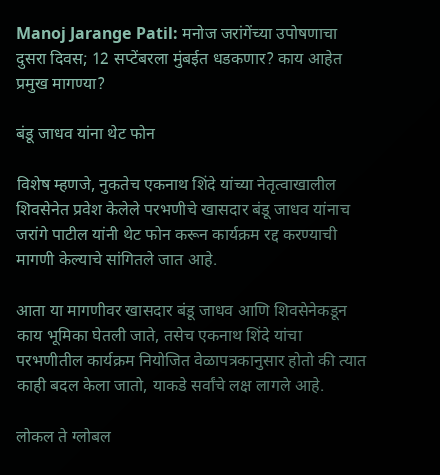Manoj Jarange Patil: मनोज जरांगेंच्या उपोषणाचा दुसरा दिवस; 12 सप्टेंबरला मुंबईत धडकणार? काय आहेत प्रमुख मागण्या?

बंडू जाधव यांना थेट फोन

विशेष म्हणजे, नुकतेच एकनाथ शिंदे यांच्या नेतृत्वाखालील शिवसेनेत प्रवेश केलेले परभणीचे खासदार बंडू जाधव यांनाच जरांगे पाटील यांनी थेट फोन करून कार्यक्रम रद्द करण्याची मागणी केल्याचे सांगितले जात आहे.

आता या मागणीवर खासदार बंडू जाधव आणि शिवसेनेकडून काय भूमिका घेतली जाते, तसेच एकनाथ शिंदे यांचा परभणीतील कार्यक्रम नियोजित वेळापत्रकानुसार होतो की त्यात काही बदल केला जातो, याकडे सर्वांचे लक्ष लागले आहे.

लोकल ते ग्लोबल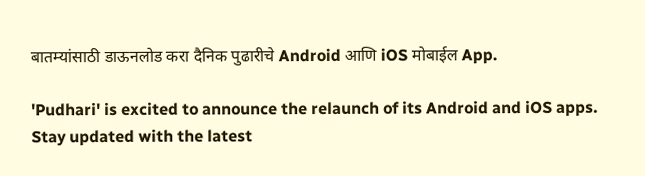बातम्यांसाठी डाऊनलोड करा दैनिक पुढारीचे Android आणि iOS मोबाईल App.

'Pudhari' is excited to announce the relaunch of its Android and iOS apps. Stay updated with the latest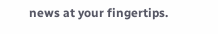news at your fingertips.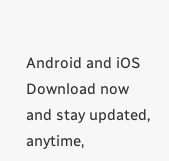Android and iOS Download now and stay updated, anytime,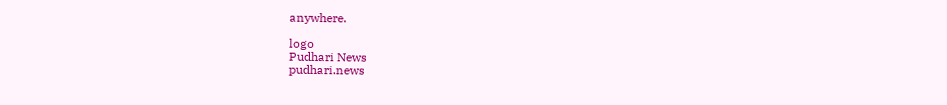anywhere.

logo
Pudhari News
pudhari.news